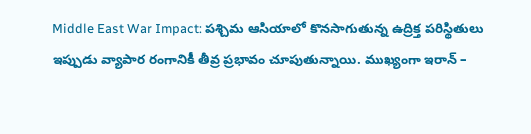Middle East War Impact: పశ్చిమ ఆసియాలో కొనసాగుతున్న ఉద్రిక్త పరిస్థితులు ఇప్పుడు వ్యాపార రంగానికీ తీవ్ర ప్రభావం చూపుతున్నాయి. ముఖ్యంగా ఇరాన్ –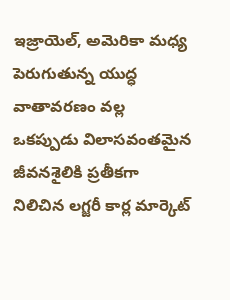ఇజ్రాయెల్, అమెరికా మధ్య పెరుగుతున్న యుద్ధ వాతావరణం వల్ల ఒకప్పుడు విలాసవంతమైన జీవనశైలికి ప్రతీకగా నిలిచిన లగ్జరీ కార్ల మార్కెట్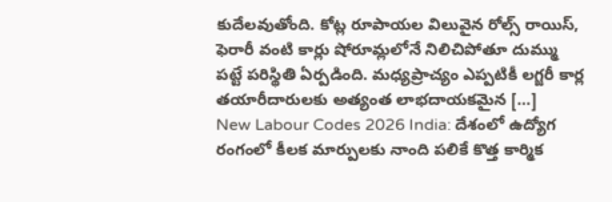కుదేలవుతోంది. కోట్ల రూపాయల విలువైన రోల్స్ రాయిస్, ఫెరారీ వంటి కార్లు షోరూమ్లలోనే నిలిచిపోతూ దుమ్ము పట్టే పరిస్థితి ఏర్పడింది. మధ్యప్రాచ్యం ఎప్పటికీ లగ్జరీ కార్ల తయారీదారులకు అత్యంత లాభదాయకమైన […]
New Labour Codes 2026 India: దేశంలో ఉద్యోగ రంగంలో కీలక మార్పులకు నాంది పలికే కొత్త కార్మిక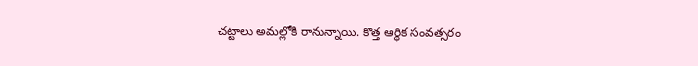చట్టాలు అమల్లోకి రానున్నాయి. కొత్త ఆర్థిక సంవత్సరం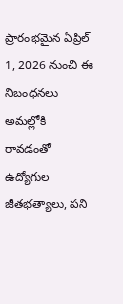ప్రారంభమైన ఏప్రిల్ 1, 2026 నుంచి ఈ నిబంధనలు అమల్లోకి రావడంతో ఉద్యోగుల జీతభత్యాలు, పని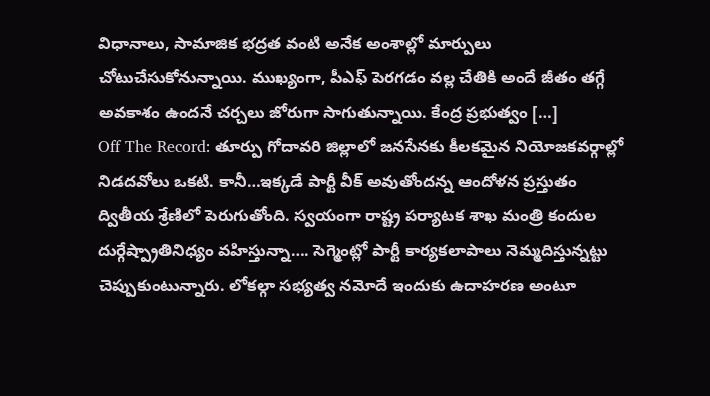విధానాలు, సామాజిక భద్రత వంటి అనేక అంశాల్లో మార్పులు చోటుచేసుకోనున్నాయి. ముఖ్యంగా, పీఎఫ్ పెరగడం వల్ల చేతికి అందే జీతం తగ్గే అవకాశం ఉందనే చర్చలు జోరుగా సాగుతున్నాయి. కేంద్ర ప్రభుత్వం […]
Off The Record: తూర్పు గోదావరి జిల్లాలో జనసేనకు కీలకమైన నియోజకవర్గాల్లో నిడదవోలు ఒకటి. కానీ…ఇక్కడే పార్టీ వీక్ అవుతోందన్న ఆందోళన ప్రస్తుతం ద్వితీయ శ్రేణిలో పెరుగుతోంది. స్వయంగా రాష్ట్ర పర్యాటక శాఖ మంత్రి కందుల దుర్గేష్ప్రాతినిధ్యం వహిస్తున్నా…. సెగ్మెంట్లో పార్టీ కార్యకలాపాలు నెమ్మదిస్తున్నట్టు చెప్పుకుంటున్నారు. లోకల్గా సభ్యత్వ నమోదే ఇందుకు ఉదాహరణ అంటూ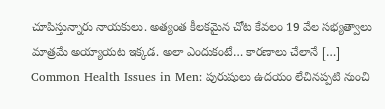చూపిస్తున్నారు నాయకులు. అత్యంత కీలకమైన చోట కేవలం 19 వేల సభ్యత్వాలు మాత్రమే అయ్యాయట ఇక్కడ. అలా ఎందుకంటే… కారణాలు చేలానే […]
Common Health Issues in Men: పురుషులు ఉదయం లేచినప్పటి నుంచి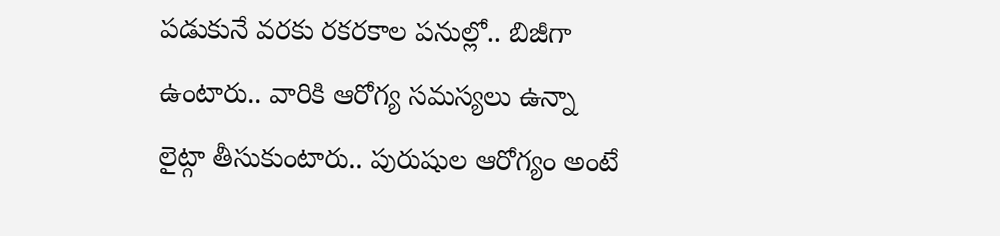పడుకునే వరకు రకరకాల పనుల్లో.. బిజీగా ఉంటారు.. వారికి ఆరోగ్య సమస్యలు ఉన్నా లైట్గా తీసుకుంటారు.. పురుషుల ఆరోగ్యం అంటే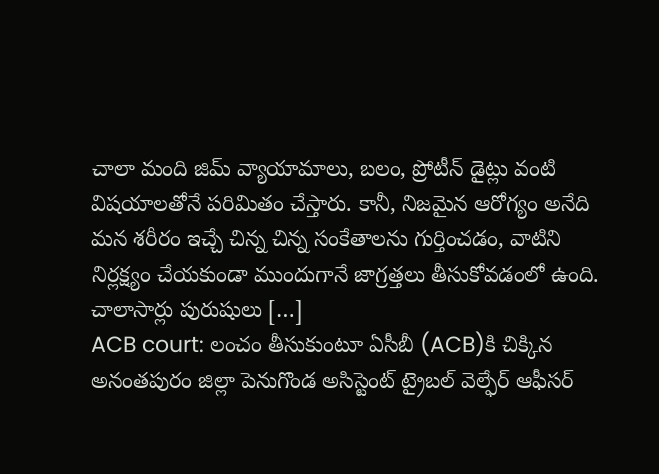చాలా మంది జిమ్ వ్యాయామాలు, బలం, ప్రోటీన్ డైట్లు వంటి విషయాలతోనే పరిమితం చేస్తారు. కానీ, నిజమైన ఆరోగ్యం అనేది మన శరీరం ఇచ్చే చిన్న చిన్న సంకేతాలను గుర్తించడం, వాటిని నిర్లక్ష్యం చేయకుండా ముందుగానే జాగ్రత్తలు తీసుకోవడంలో ఉంది. చాలాసార్లు పురుషులు […]
ACB court: లంచం తీసుకుంటూ ఏసీబీ (ACB)కి చిక్కిన అనంతపురం జిల్లా పెనుగొండ అసిస్టెంట్ ట్రైబల్ వెల్ఫేర్ ఆఫీసర్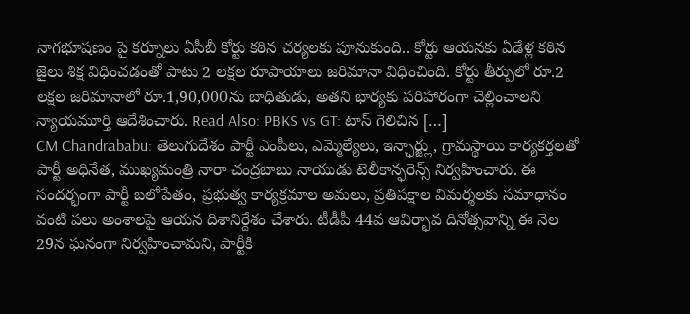నాగభూషణం పై కర్నూలు ఏసీబీ కోర్టు కఠిన చర్యలకు పూనుకుంది.. కోర్టు ఆయనకు ఏడేళ్ల కఠిన జైలు శిక్ష విధించడంతో పాటు 2 లక్షల రూపాయాలు జరిమానా విధించింది. కోర్టు తీర్పులో రూ.2 లక్షల జరిమానాలో రూ.1,90,000ను బాధితుడు, అతని భార్యకు పరిహారంగా చెల్లించాలని న్యాయమూర్తి ఆదేశించారు. Read Also: PBKS vs GT: టాస్ గెలిచిన […]
CM Chandrababu: తెలుగుదేశం పార్టీ ఎంపీలు, ఎమ్మెల్యేలు, ఇన్ఛార్జ్లు, గ్రామస్థాయి కార్యకర్తలతో పార్టీ అధినేత, ముఖ్యమంత్రి నారా చంద్రబాబు నాయుడు టెలీకాన్ఫరెన్స్ నిర్వహించారు. ఈ సందర్భంగా పార్టీ బలోపేతం, ప్రభుత్వ కార్యక్రమాల అమలు, ప్రతిపక్షాల విమర్శలకు సమాధానం వంటి పలు అంశాలపై ఆయన దిశానిర్దేశం చేశారు. టీడీపీ 44వ ఆవిర్భావ దినోత్సవాన్ని ఈ నెల 29న ఘనంగా నిర్వహించామని, పార్టీకి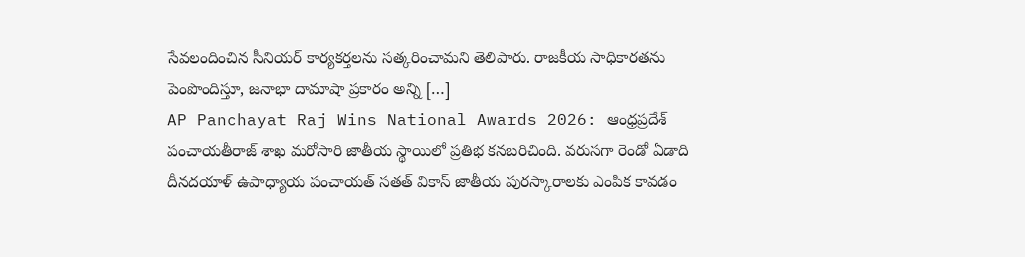సేవలందించిన సీనియర్ కార్యకర్తలను సత్కరించామని తెలిపారు. రాజకీయ సాధికారతను పెంపొందిస్తూ, జనాభా దామాషా ప్రకారం అన్ని […]
AP Panchayat Raj Wins National Awards 2026: ఆంధ్రప్రదేశ్ పంచాయతీరాజ్ శాఖ మరోసారి జాతీయ స్థాయిలో ప్రతిభ కనబరిచింది. వరుసగా రెండో ఏడాది దీనదయాళ్ ఉపాధ్యాయ పంచాయత్ సతత్ వికాస్ జాతీయ పురస్కారాలకు ఎంపిక కావడం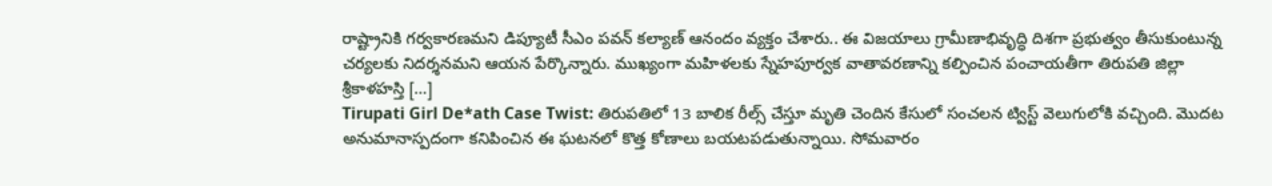రాష్ట్రానికి గర్వకారణమని డిప్యూటీ సీఎం పవన్ కల్యాణ్ ఆనందం వ్యక్తం చేశారు.. ఈ విజయాలు గ్రామీణాభివృద్ధి దిశగా ప్రభుత్వం తీసుకుంటున్న చర్యలకు నిదర్శనమని ఆయన పేర్కొన్నారు. ముఖ్యంగా మహిళలకు స్నేహపూర్వక వాతావరణాన్ని కల్పించిన పంచాయతీగా తిరుపతి జిల్లా శ్రీకాళహస్తి […]
Tirupati Girl De*ath Case Twist: తిరుపతిలో 13 బాలిక రీల్స్ చేస్తూ మృతి చెందిన కేసులో సంచలన ట్విస్ట్ వెలుగులోకి వచ్చింది. మొదట అనుమానాస్పదంగా కనిపించిన ఈ ఘటనలో కొత్త కోణాలు బయటపడుతున్నాయి. సోమవారం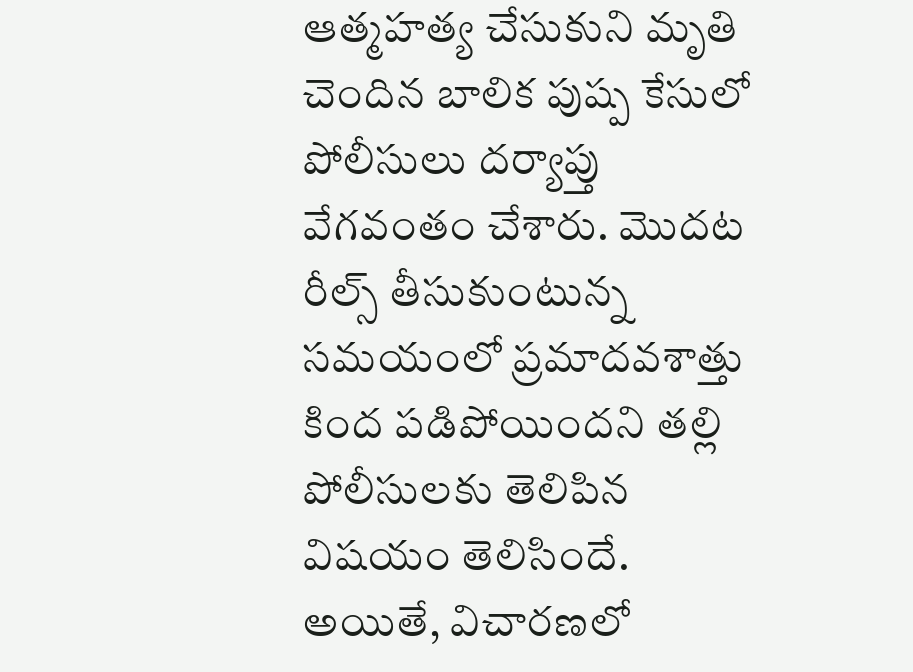ఆత్మహత్య చేసుకుని మృతి చెందిన బాలిక పుష్ప కేసులో పోలీసులు దర్యాప్తు వేగవంతం చేశారు. మొదట రీల్స్ తీసుకుంటున్న సమయంలో ప్రమాదవశాత్తు కింద పడిపోయిందని తల్లి పోలీసులకు తెలిపిన విషయం తెలిసిందే. అయితే, విచారణలో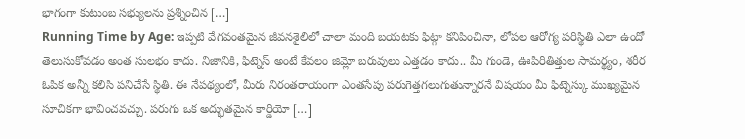భాగంగా కుటుంబ సభ్యులను ప్రశ్నించిన […]
Running Time by Age: ఇప్పటి వేగవంతమైన జీవనశైలిలో చాలా మంది బయటకు ఫిట్గా కనిపించినా, లోపల ఆరోగ్య పరిస్థితి ఎలా ఉందో తెలుసుకోవడం అంత సులభం కాదు. నిజానికి, ఫిట్నెస్ అంటే కేవలం జిమ్లో బరువులు ఎత్తడం కాదు.. మీ గుండె, ఊపిరితిత్తుల సామర్థ్యం, శరీర ఓపిక అన్నీ కలిసి పనిచేసే స్థితి. ఈ నేపథ్యంలో, మీరు నిరంతరాయంగా ఎంతసేపు పరుగెత్తగలుగుతున్నారనే విషయం మీ ఫిట్నెస్కు ముఖ్యమైన సూచికగా భావించవచ్చు. పరుగు ఒక అద్భుతమైన కార్డియో […]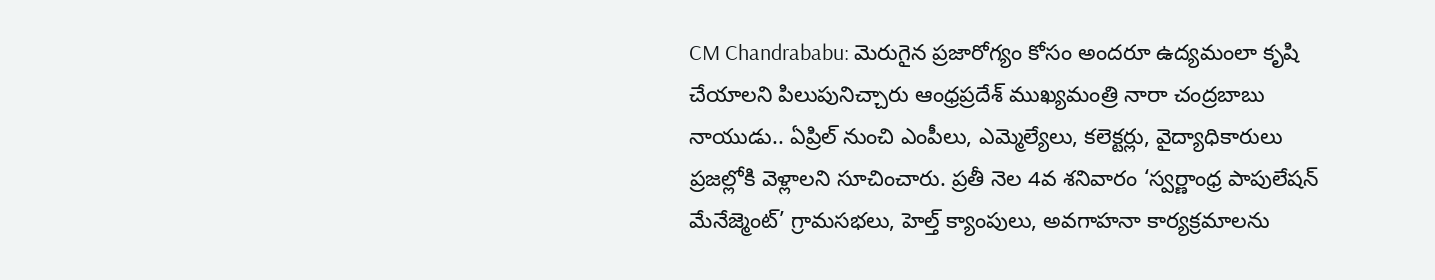CM Chandrababu: మెరుగైన ప్రజారోగ్యం కోసం అందరూ ఉద్యమంలా కృషి చేయాలని పిలుపునిచ్చారు ఆంధ్రప్రదేశ్ ముఖ్యమంత్రి నారా చంద్రబాబు నాయుడు.. ఏప్రిల్ నుంచి ఎంపీలు, ఎమ్మెల్యేలు, కలెక్టర్లు, వైద్యాధికారులు ప్రజల్లోకి వెళ్లాలని సూచించారు. ప్రతీ నెల 4వ శనివారం ‘స్వర్ణాంధ్ర పాపులేషన్ మేనేజ్మెంట్’ గ్రామసభలు, హెల్త్ క్యాంపులు, అవగాహనా కార్యక్రమాలను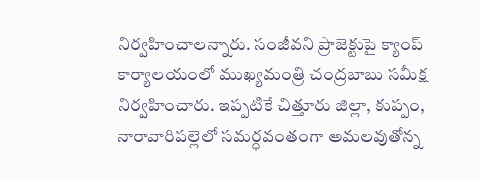నిర్వహించాలన్నారు. సంజీవని ప్రాజెక్టుపై క్యాంప్ కార్యాలయంలో ముఖ్యమంత్రి చంద్రబాబు సమీక్ష నిర్వహించారు. ఇప్పటికే చిత్తూరు జిల్లా, కుప్పం, నారావారిపల్లెలో సమర్ధవంతంగా అమలవుతోన్న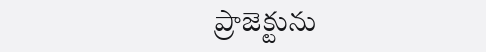ప్రాజెక్టును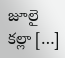జూలై కల్లా […]